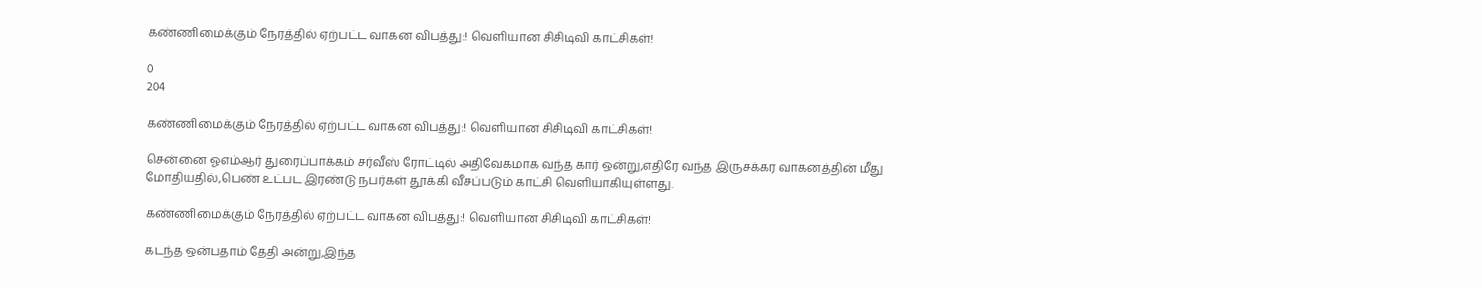கண்ணிமைக்கும் நேரத்தில் ஏற்பட்ட வாகன விபத்து:! வெளியான சிசிடிவி காட்சிகள்!

0
204

கண்ணிமைக்கும் நேரத்தில் ஏற்பட்ட வாகன விபத்து:! வெளியான சிசிடிவி காட்சிகள்!

சென்னை ஓஎம்ஆர் துரைப்பாக்கம் சர்வீஸ் ரோட்டில் அதிவேகமாக வந்த கார் ஒன்று,எதிரே வந்த இருசக்கர வாகனத்தின் மீது மோதியதில்,பெண் உட்பட இரண்டு நபர்கள் தூக்கி வீசப்படும் காட்சி வெளியாகியுள்ளது.

கண்ணிமைக்கும் நேரத்தில் ஏற்பட்ட வாகன விபத்து:! வெளியான சிசிடிவி காட்சிகள்!

கடந்த ஒன்பதாம் தேதி அன்று,இந்த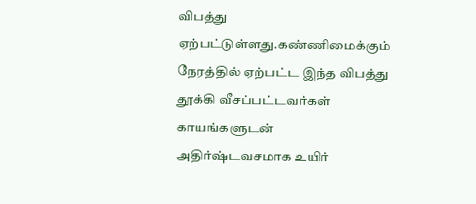விபத்து ஏற்பட்டுள்ளது.கண்ணிமைக்கும் நேரத்தில் ஏற்பட்ட இந்த விபத்து தூக்கி வீசப்பட்டவர்கள் காயங்களுடன் அதிர்ஷ்டவசமாக உயிர்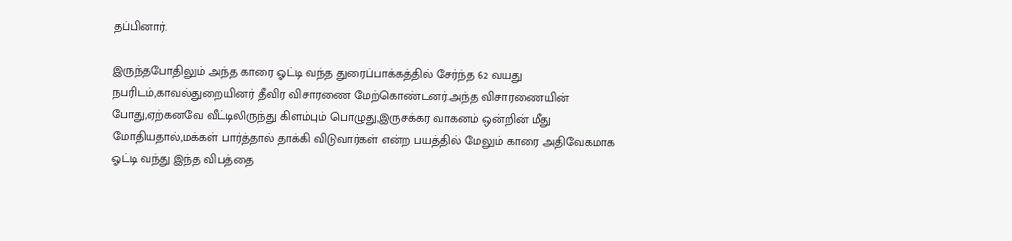தப்பினார்.

இருந்தபோதிலும் அந்த காரை ஓட்டி வந்த துரைப்பாக்கத்தில் சேர்ந்த 62 வயது நபரிடம்,காவல்துறையினர் தீவிர விசாரணை மேற்கொண்டனர்.அந்த விசாரணையின் போது,ஏற்கனவே வீட்டிலிருந்து கிளம்பும் பொழுது,இருசக்கர வாகனம் ஒன்றின் மீது மோதியதால்,மக்கள் பார்த்தால் தாக்கி விடுவார்கள் என்ற பயத்தில் மேலும் காரை அதிவேகமாக ஓட்டி வந்து இந்த விபத்தை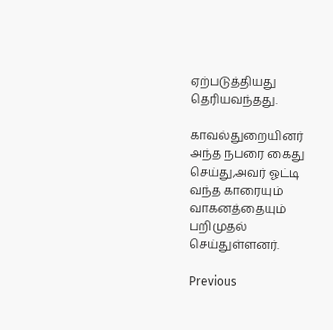ஏற்படுத்தியது தெரியவந்தது.

காவல்துறையினர் அந்த நபரை கைது செய்து,அவர் ஓட்டி வந்த காரையும் வாகனத்தையும் பறிமுதல் செய்துள்ளனர்.

Previous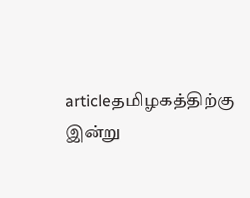articleதமிழகத்திற்கு இன்று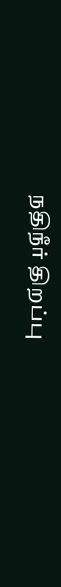நதிநீர் திறப்பு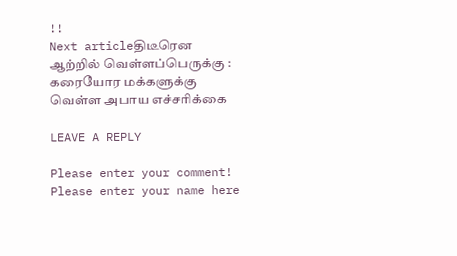!!
Next articleதிடீரென ஆற்றில் வெள்ளப்பெருக்கு : கரையோர மக்களுக்கு வெள்ள அபாய எச்சரிக்கை

LEAVE A REPLY

Please enter your comment!
Please enter your name here